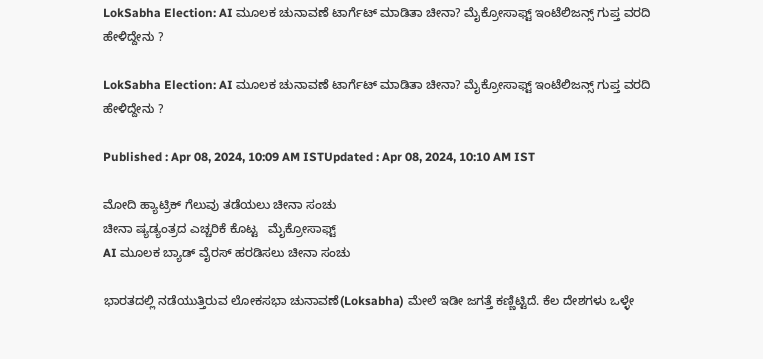LokSabha Election: AI ಮೂಲಕ ಚುನಾವಣೆ ಟಾರ್ಗೆಟ್ ಮಾಡಿತಾ ಚೀನಾ? ಮೈಕ್ರೋಸಾಫ್ಟ್ ಇಂಟೆಲಿಜನ್ಸ್ ಗುಪ್ತ ವರದಿ ಹೇಳಿದ್ದೇನು ?

LokSabha Election: AI ಮೂಲಕ ಚುನಾವಣೆ ಟಾರ್ಗೆಟ್ ಮಾಡಿತಾ ಚೀನಾ? ಮೈಕ್ರೋಸಾಫ್ಟ್ ಇಂಟೆಲಿಜನ್ಸ್ ಗುಪ್ತ ವರದಿ ಹೇಳಿದ್ದೇನು ?

Published : Apr 08, 2024, 10:09 AM ISTUpdated : Apr 08, 2024, 10:10 AM IST

ಮೋದಿ ಹ್ಯಾಟ್ರಿಕ್ ಗೆಲುವು ತಡೆಯಲು ಚೀನಾ ಸಂಚು
ಚೀನಾ ಷ್ಯಡ್ಯಂತ್ರದ ಎಚ್ಚರಿಕೆ ಕೊಟ್ಟ   ಮೈಕ್ರೋಸಾಫ್ಟ್
AI ಮೂಲಕ ಬ್ಯಾಡ್ ವೈರಸ್ ಹರಡಿಸಲು ಚೀನಾ ಸಂಚು

ಭಾರತದಲ್ಲಿ ನಡೆಯುತ್ತಿರುವ ಲೋಕಸಭಾ ಚುನಾವಣೆ(Loksabha) ಮೇಲೆ ಇಡೀ ಜಗತ್ತೆ ಕಣ್ಣಿಟ್ಟಿದೆ. ಕೆಲ ದೇಶಗಳು ಒಳ್ಳೇ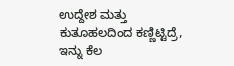ಉದ್ದೇಶ ಮತ್ತು ಕುತೂಹಲದಿಂದ ಕಣ್ಣಿಟ್ಟಿದ್ರೆ, ಇನ್ನು ಕೆಲ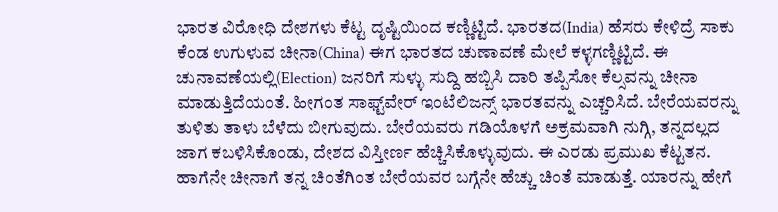ಭಾರತ ವಿರೋಧಿ ದೇಶಗಳು ಕೆಟ್ಟ ದೃಷ್ಟಿಯಿಂದ ಕಣ್ಣಿಟ್ಟಿದೆ. ಭಾರತದ(India) ಹೆಸರು ಕೇಳಿದ್ರೆ ಸಾಕು ಕೆಂಡ ಉಗುಳುವ ಚೀನಾ(China) ಈಗ ಭಾರತದ ಚುಣಾವಣೆ ಮೇಲೆ ಕಳ್ಳಗಣ್ಣಿಟ್ಟಿದೆ. ಈ ಚುನಾವಣೆಯಲ್ಲಿ(Election) ಜನರಿಗೆ ಸುಳ್ಳು ಸುದ್ದಿ ಹಬ್ಬಿಸಿ ದಾರಿ ತಪ್ಪಿಸೋ ಕೆಲ್ಸವನ್ನು ಚೀನಾ ಮಾಡುತ್ತಿದೆಯಂತೆ. ಹೀಗಂತ ಸಾಫ್ಟ್‌ವೇರ್‌ ಇಂಟೆಲಿಜನ್ಸ್ ಭಾರತವನ್ನು ಎಚ್ಚರಿಸಿದೆ. ಬೇರೆಯವರನ್ನು ತುಳಿತು ತಾಳು ಬೆಳೆದು ಬೀಗುವುದು. ಬೇರೆಯವರು ಗಡಿಯೊಳಗೆ ಅಕ್ರಮವಾಗಿ ನುಗ್ಗಿ, ತನ್ನದಲ್ಲದ ಜಾಗ ಕಬಳಿಸಿಕೊಂಡು, ದೇಶದ ವಿಸ್ತೀರ್ಣ ಹೆಚ್ಚಿಸಿಕೊಳ್ಳುವುದು. ಈ ಎರಡು ಪ್ರಮುಖ ಕೆಟ್ಟತನ. ಹಾಗೆನೇ ಚೀನಾಗೆ ತನ್ನ ಚಿಂತೆಗಿಂತ ಬೇರೆಯವರ ಬಗ್ಗೆನೇ ಹೆಚ್ಚು ಚಿಂತೆ ಮಾಡುತ್ತೆ. ಯಾರನ್ನು ಹೇಗೆ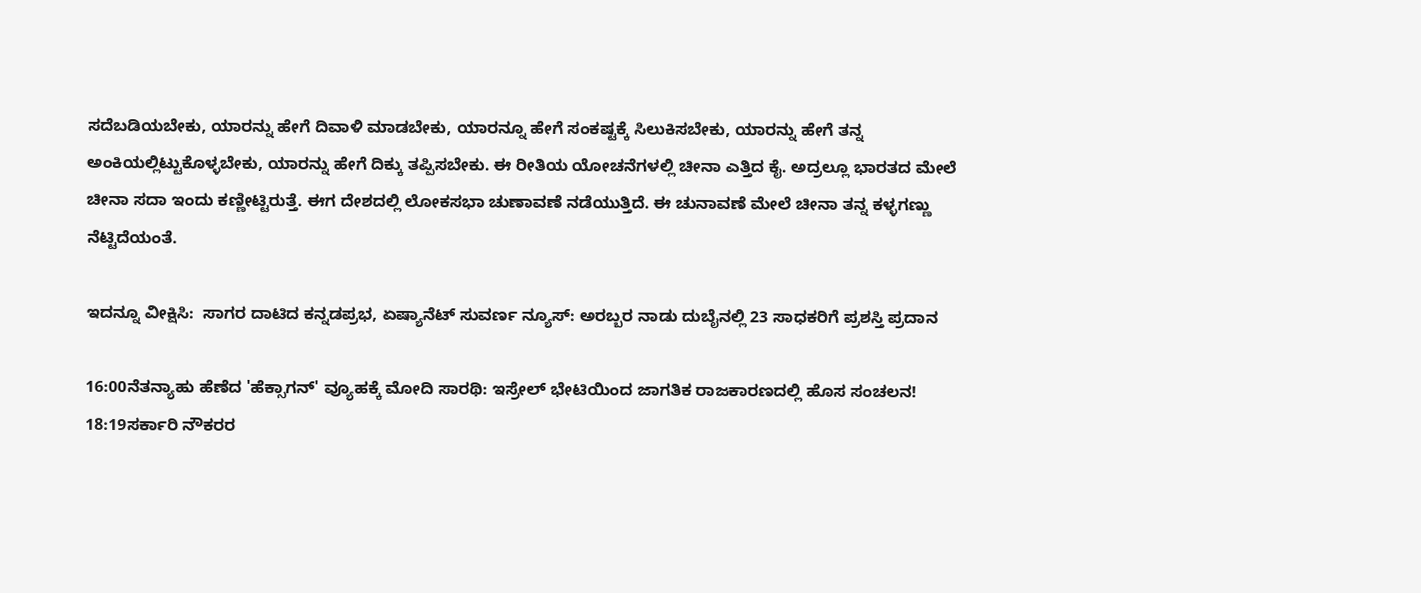ಸದೆಬಡಿಯಬೇಕು, ಯಾರನ್ನು ಹೇಗೆ ದಿವಾಳಿ ಮಾಡಬೇಕು, ಯಾರನ್ನೂ ಹೇಗೆ ಸಂಕಷ್ಟಕ್ಕೆ ಸಿಲುಕಿಸಬೇಕು, ಯಾರನ್ನು ಹೇಗೆ ತನ್ನ ಅಂಕಿಯಲ್ಲಿಟ್ಟುಕೊಳ್ಳಬೇಕು, ಯಾರನ್ನು ಹೇಗೆ ದಿಕ್ಕು ತಪ್ಪಿಸಬೇಕು. ಈ ರೀತಿಯ ಯೋಚನೆಗಳಲ್ಲಿ ಚೀನಾ ಎತ್ತಿದ ಕೈ. ಅದ್ರಲ್ಲೂ ಭಾರತದ ಮೇಲೆ ಚೀನಾ ಸದಾ ಇಂದು ಕಣ್ಣೀಟ್ಟಿರುತ್ತೆ. ಈಗ ದೇಶದಲ್ಲಿ ಲೋಕಸಭಾ ಚುಣಾವಣೆ ನಡೆಯುತ್ತಿದೆ. ಈ ಚುನಾವಣೆ ಮೇಲೆ ಚೀನಾ ತನ್ನ ಕಳ್ಳಗಣ್ಣು ನೆಟ್ಟಿದೆಯಂತೆ.

ಇದನ್ನೂ ವೀಕ್ಷಿಸಿ:  ಸಾಗರ ದಾಟಿದ ಕನ್ನಡಪ್ರಭ, ಏಷ್ಯಾನೆಟ್ ಸುವರ್ಣ ನ್ಯೂಸ್: ಅರಬ್ಬರ ನಾಡು ದುಬೈನಲ್ಲಿ 23 ಸಾಧಕರಿಗೆ ಪ್ರಶಸ್ತಿ ಪ್ರದಾನ

16:00ನೆತನ್ಯಾಹು ಹೆಣೆದ 'ಹೆಕ್ಸಾಗನ್' ವ್ಯೂಹಕ್ಕೆ ಮೋದಿ ಸಾರಥಿ: ಇಸ್ರೇಲ್ ಭೇಟಿಯಿಂದ ಜಾಗತಿಕ ರಾಜಕಾರಣದಲ್ಲಿ ಹೊಸ ಸಂಚಲನ!
18:19ಸರ್ಕಾರಿ ನೌಕರರ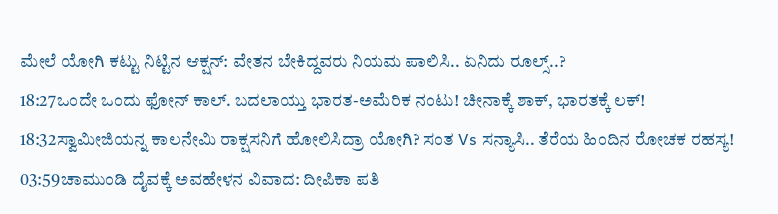ಮೇಲೆ ಯೋಗಿ ಕಟ್ಟು ನಿಟ್ಟಿನ ಆಕ್ಷನ್: ವೇತನ ಬೇಕಿದ್ದವರು ನಿಯಮ ಪಾಲಿಸಿ.. ಏನಿದು ರೂಲ್ಸ್..?
18:27ಒಂದೇ ಒಂದು ಫೋನ್ ಕಾಲ್. ಬದಲಾಯ್ತು ಭಾರತ-ಅಮೆರಿಕ ನಂಟು! ಚೀನಾಕ್ಕೆ ಶಾಕ್, ಭಾರತಕ್ಕೆ ಲಕ್!
18:32ಸ್ವಾಮೀಜಿಯನ್ನ ಕಾಲನೇಮಿ ರಾಕ್ಷಸನಿಗೆ ಹೋಲಿಸಿದ್ರಾ ಯೋಗಿ? ಸಂತ Vs ಸನ್ಯಾಸಿ.. ತೆರೆಯ ಹಿಂದಿನ ರೋಚಕ ರಹಸ್ಯ!
03:59ಚಾಮುಂಡಿ ದೈವಕ್ಕೆ ಅವಹೇಳನ ವಿವಾದ: ದೀಪಿಕಾ ಪತಿ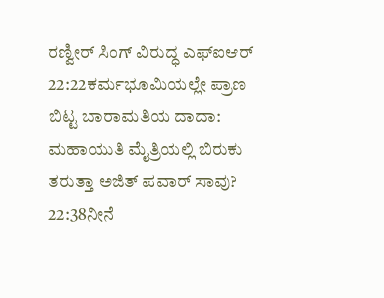ರಣ್ವೀರ್ ಸಿಂಗ್ ವಿರುದ್ಧ ಎಫ್‌ಐಆರ್
22:22ಕರ್ಮಭೂಮಿಯಲ್ಲೇ ಪ್ರಾಣ ಬಿಟ್ಟ ಬಾರಾಮತಿಯ ದಾದಾ: ಮಹಾಯುತಿ ಮೈತ್ರಿಯಲ್ಲಿ ಬಿರುಕು ತರುತ್ತಾ ಅಜಿತ್ ಪವಾರ್ ಸಾವು?
22:38ನೀನೆ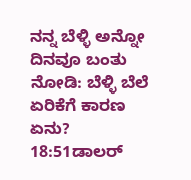ನನ್ನ ಬೆಳ್ಳಿ ಅನ್ನೋ ದಿನವೂ ಬಂತು ನೋಡಿ: ಬೆಳ್ಳಿ ಬೆಲೆ ಏರಿಕೆಗೆ ಕಾರಣ ಏನು?
18:51ಡಾಲರ್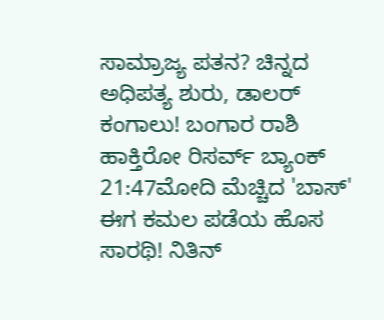ಸಾಮ್ರಾಜ್ಯ ಪತನ? ಚಿನ್ನದ ಅಧಿಪತ್ಯ ಶುರು, ಡಾಲರ್ ಕಂಗಾಲು! ಬಂಗಾರ ರಾಶಿ ಹಾಕ್ತಿರೋ ರಿಸರ್ವ್ ಬ್ಯಾಂಕ್‌
21:47ಮೋದಿ ಮೆಚ್ಚಿದ 'ಬಾಸ್' ಈಗ ಕಮಲ ಪಡೆಯ ಹೊಸ ಸಾರಥಿ! ನಿತಿನ್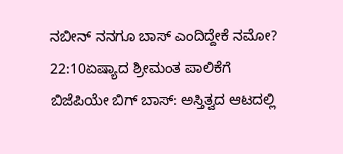ನಬೀನ್ ನನಗೂ ಬಾಸ್ ಎಂದಿದ್ದೇಕೆ ನಮೋ?
22:10ಏಷ್ಯಾದ ಶ್ರೀಮಂತ ಪಾಲಿಕೆಗೆ ಬಿಜೆಪಿಯೇ ಬಿಗ್ ಬಾಸ್: ಅಸ್ತಿತ್ವದ ಆಟದಲ್ಲಿ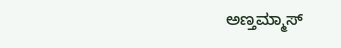ಅಣ್ತಮ್ಮಾಸ್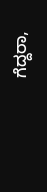ಗೆದ್ದರಾ,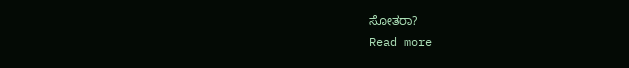ಸೋತರಾ?
Read more